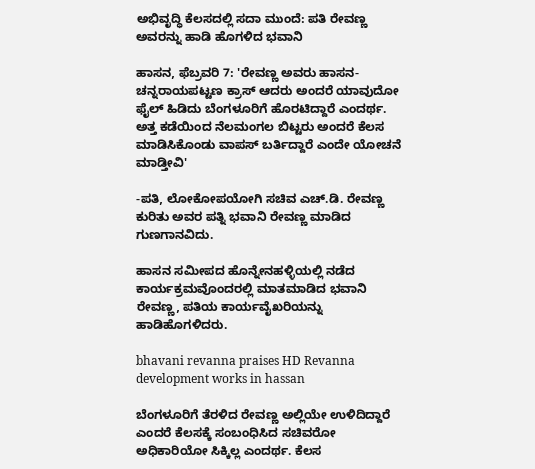ಅಭಿವೃದ್ಧಿ ಕೆಲಸದಲ್ಲಿ ಸದಾ ಮುಂದೆ: ಪತಿ ರೇವಣ್ಣ ಅವರನ್ನು ಹಾಡಿ ಹೊಗಳಿದ ಭವಾನಿ

ಹಾಸನ, ಫೆಬ್ರವರಿ 7: 'ರೇವಣ್ಣ ಅವರು ಹಾಸನ-ಚನ್ನರಾಯಪಟ್ಟಣ ಕ್ರಾಸ್ ಆದರು ಅಂದರೆ ಯಾವುದೋ ಫೈಲ್ ಹಿಡಿದು ಬೆಂಗಳೂರಿಗೆ ಹೊರಟಿದ್ದಾರೆ ಎಂದರ್ಥ. ಅತ್ತ ಕಡೆಯಿಂದ ನೆಲಮಂಗಲ ಬಿಟ್ಟರು ಅಂದರೆ ಕೆಲಸ ಮಾಡಿಸಿಕೊಂಡು ವಾಪಸ್ ಬರ್ತಿದ್ದಾರೆ ಎಂದೇ ಯೋಚನೆ ಮಾಡ್ತೀವಿ'

-ಪತಿ, ಲೋಕೋಪಯೋಗಿ ಸಚಿವ ಎಚ್‌.ಡಿ. ರೇವಣ್ಣ ಕುರಿತು ಅವರ ಪತ್ನಿ ಭವಾನಿ ರೇವಣ್ಣ ಮಾಡಿದ ಗುಣಗಾನವಿದು.

ಹಾಸನ ಸಮೀಪದ ಹೊನ್ನೇನಹಳ್ಳಿಯಲ್ಲಿ ನಡೆದ ಕಾರ್ಯಕ್ರಮವೊಂದರಲ್ಲಿ ಮಾತಮಾಡಿದ ಭವಾನಿ ರೇವಣ್ಣ, ಪತಿಯ ಕಾರ್ಯವೈಖರಿಯನ್ನು ಹಾಡಿಹೊಗಳಿದರು.

bhavani revanna praises HD Revanna development works in hassan

ಬೆಂಗಳೂರಿಗೆ ತೆರಳಿದ ರೇವಣ್ಣ ಅಲ್ಲಿಯೇ ಉಳಿದಿದ್ದಾರೆ ಎಂದರೆ ಕೆಲಸಕ್ಕೆ ಸಂಬಂಧಿಸಿದ ಸಚಿವರೋ ಅಧಿಕಾರಿಯೋ ಸಿಕ್ಕಿಲ್ಲ ಎಂದರ್ಥ. ಕೆಲಸ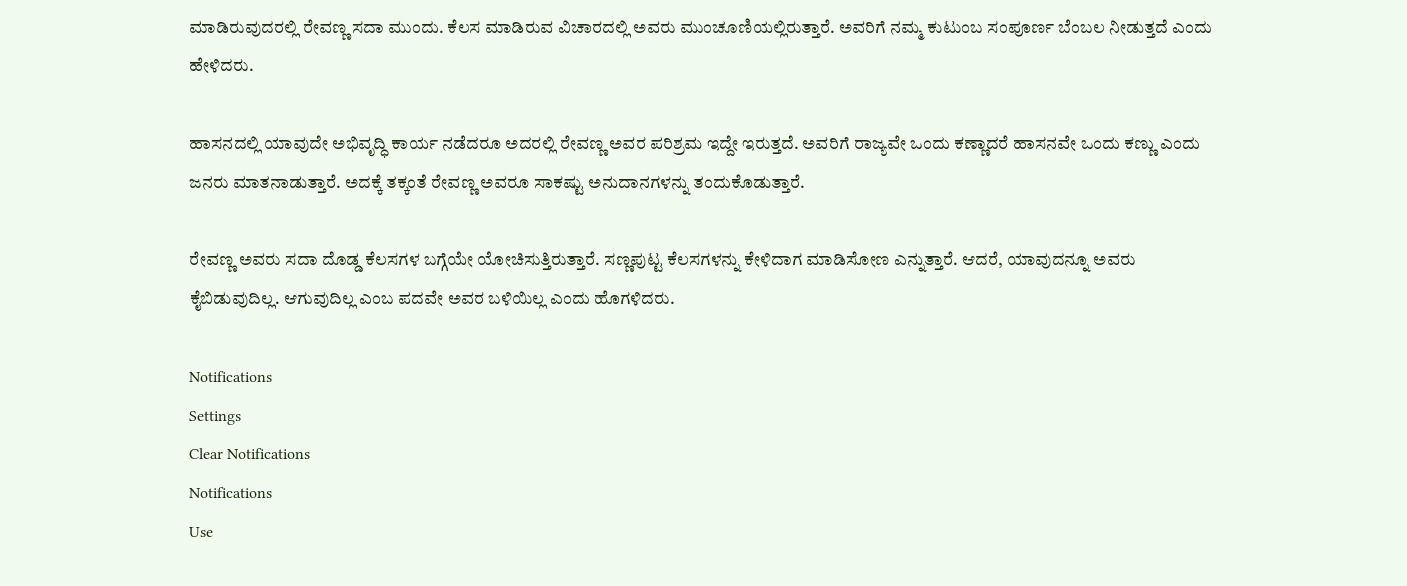ಮಾಡಿರುವುದರಲ್ಲಿ ರೇವಣ್ಣ ಸದಾ ಮುಂದು. ಕೆಲಸ ಮಾಡಿರುವ ವಿಚಾರದಲ್ಲಿ ಅವರು ಮುಂಚೂಣಿಯಲ್ಲಿರುತ್ತಾರೆ. ಅವರಿಗೆ ನಮ್ಮ ಕುಟುಂಬ ಸಂಪೂರ್ಣ ಬೆಂಬಲ ನೀಡುತ್ತದೆ ಎಂದು ಹೇಳಿದರು.

ಹಾಸನದಲ್ಲಿ ಯಾವುದೇ ಅಭಿವೃದ್ಧಿ ಕಾರ್ಯ ನಡೆದರೂ ಅದರಲ್ಲಿ ರೇವಣ್ಣ ಅವರ ಪರಿಶ್ರಮ ಇದ್ದೇ ಇರುತ್ತದೆ. ಅವರಿಗೆ ರಾಜ್ಯವೇ ಒಂದು ಕಣ್ಣಾದರೆ ಹಾಸನವೇ ಒಂದು ಕಣ್ಣು ಎಂದು ಜನರು ಮಾತನಾಡುತ್ತಾರೆ. ಅದಕ್ಕೆ ತಕ್ಕಂತೆ ರೇವಣ್ಣ ಅವರೂ ಸಾಕಷ್ಟು ಅನುದಾನಗಳನ್ನು ತಂದುಕೊಡುತ್ತಾರೆ.

ರೇವಣ್ಣ ಅವರು ಸದಾ ದೊಡ್ಡ ಕೆಲಸಗಳ ಬಗ್ಗೆಯೇ ಯೋಚಿಸುತ್ತಿರುತ್ತಾರೆ. ಸಣ್ಣಪುಟ್ಟ ಕೆಲಸಗಳನ್ನು ಕೇಳಿದಾಗ ಮಾಡಿಸೋಣ ಎನ್ನುತ್ತಾರೆ. ಆದರೆ, ಯಾವುದನ್ನೂ ಅವರು ಕೈಬಿಡುವುದಿಲ್ಲ. ಆಗುವುದಿಲ್ಲ ಎಂಬ ಪದವೇ ಅವರ ಬಳಿಯಿಲ್ಲ ಎಂದು ಹೊಗಳಿದರು.

Notifications
Settings
Clear Notifications
Notifications
Use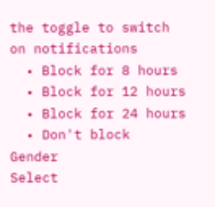the toggle to switch on notifications
  • Block for 8 hours
  • Block for 12 hours
  • Block for 24 hours
  • Don't block
Gender
Select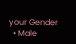your Gender
  • Male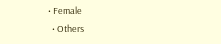• Female
  • Others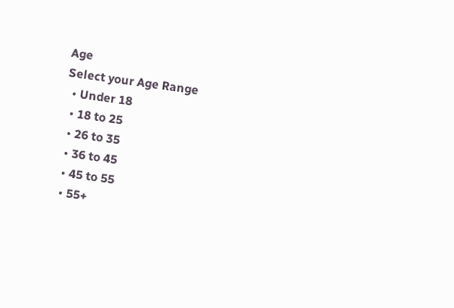Age
Select your Age Range
  • Under 18
  • 18 to 25
  • 26 to 35
  • 36 to 45
  • 45 to 55
  • 55+